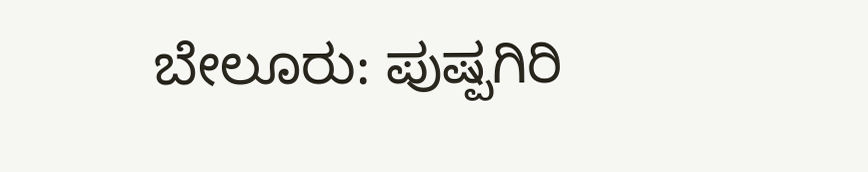ಬೇಲೂರು: ಪುಷ್ಪಗಿರಿ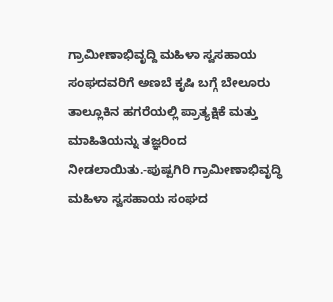ಗ್ರಾಮೀಣಾಭಿವೃದ್ದಿ ಮಹಿಳಾ ಸ್ವಸಹಾಯ ಸಂಘದವರಿಗೆ ಅಣಬೆ ಕೃಷಿ ಬಗ್ಗೆ ಬೇಲೂರು ತಾಲ್ಲೂಕಿನ ಹಗರೆಯಲ್ಲಿ ಪ್ರಾತ್ಯಕ್ಷಿಕೆ ಮತ್ತು ಮಾಹಿತಿಯನ್ನು ತಜ್ಞರಿಂದ ನೀಡಲಾಯಿತು.-ಪುಷ್ಪಗಿರಿ ಗ್ರಾಮೀಣಾಭಿವೃದ್ಧಿ ಮಹಿಳಾ ಸ್ವಸಹಾಯ ಸಂಘದ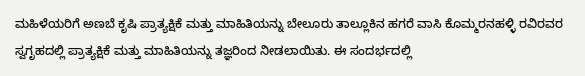ಮಹಿಳೆಯರಿಗೆ ಅಣಬೆ ಕೃಷಿ ಪ್ರಾತ್ಯಕ್ಷಿಕೆ ಮತ್ತು ಮಾಹಿತಿಯನ್ನು ಬೇಲೂರು ತಾಲ್ಲೂಕಿನ ಹಗರೆ ವಾಸಿ ಕೊಮ್ಮರನಹಳ್ಳಿ ರವಿರವರ ಸ್ವಗೃಹದಲ್ಲಿ ಪ್ರಾತ್ಯಕ್ಷಿಕೆ ಮತ್ತು ಮಾಹಿತಿಯನ್ನು ತಜ್ಞರಿಂದ ನೀಡಲಾಯಿತು. ಈ ಸಂದರ್ಭದಲ್ಲಿ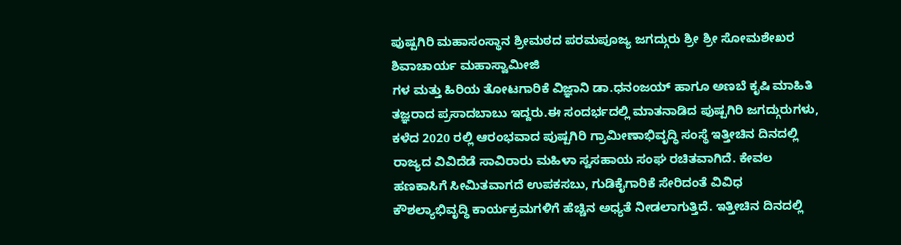ಪುಷ್ಪಗಿರಿ ಮಹಾಸಂಸ್ಥಾನ ಶ್ರೀಮಠದ ಪರಮಪೂಜ್ಯ ಜಗದ್ಗುರು ಶ್ರೀ ಶ್ರೀ ಸೋಮಶೇಖರ ಶಿವಾಚಾರ್ಯ ಮಹಾಸ್ವಾಮೀಜಿ
ಗಳ ಮತ್ತು ಹಿರಿಯ ತೋಟಗಾರಿಕೆ ವಿಜ್ಞಾನಿ ಡಾ.ಧನಂಜಯ್ ಹಾಗೂ ಅಣಬೆ ಕೃಷಿ ಮಾಹಿತಿ ತಜ್ಞರಾದ ಪ್ರಸಾದಬಾಬು ಇದ್ದರು.ಈ ಸಂದರ್ಭದಲ್ಲಿ ಮಾತನಾಡಿದ ಪುಷ್ಪಗಿರಿ ಜಗದ್ಗುರುಗಳು, ಕಳೆದ 2020 ರಲ್ಲಿ ಆರಂಭವಾದ ಪುಷ್ಪಗಿರಿ ಗ್ರಾಮೀಣಾಭಿವೃದ್ಧಿ ಸಂಸ್ಥೆ ಇತ್ತೀಚಿನ ದಿನದಲ್ಲಿ ರಾಜ್ಯದ ವಿವಿದೆಡೆ ಸಾವಿರಾರು ಮಹಿಳಾ ಸ್ವಸಹಾಯ ಸಂಘ ರಚಿತವಾಗಿದೆ. ಕೇವಲ ಹಣಕಾಸಿಗೆ ಸೀಮಿತವಾಗದೆ ಉಪಕಸಬು, ಗುಡಿಕೈಗಾರಿಕೆ ಸೇರಿದಂತೆ ವಿವಿಧ ಕೌಶಲ್ಯಾಭಿವೃದ್ಧಿ ಕಾರ್ಯಕ್ರಮಗಳಿಗೆ ಹೆಚ್ಚಿನ ಅಧ್ಯತೆ ನೀಡಲಾಗುತ್ತಿದೆ. ಇತ್ತೀಚಿನ ದಿನದಲ್ಲಿ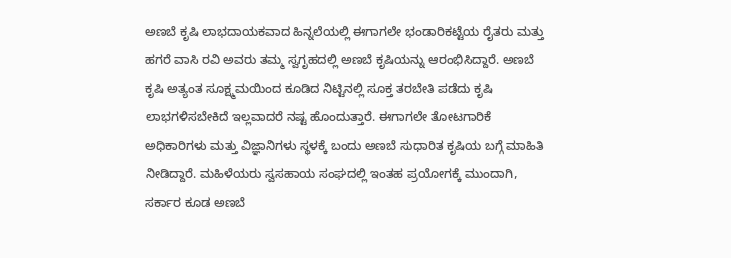ಅಣಬೆ ಕೃಷಿ ಲಾಭದಾಯಕವಾದ ಹಿನ್ನಲೆಯಲ್ಲಿ ಈಗಾಗಲೇ ಭಂಡಾರಿಕಟ್ಟೆಯ ರೈತರು ಮತ್ತು ಹಗರೆ ವಾಸಿ ರವಿ ಅವರು ತಮ್ಮ ಸ್ವಗೃಹದಲ್ಲಿ ಅಣಬೆ ಕೃಷಿಯನ್ನು ಆರಂಭಿಸಿದ್ದಾರೆ. ಅಣಬೆ ಕೃಷಿ ಅತ್ಯಂತ ಸೂಕ್ಷ್ಮಮಯಿಂದ ಕೂಡಿದ ನಿಟ್ಟಿನಲ್ಲಿ ಸೂಕ್ತ ತರಬೇತಿ ಪಡೆದು ಕೃಷಿ ಲಾಭಗಳಿಸಬೇಕಿದೆ ಇಲ್ಲವಾದರೆ ನಷ್ಟ ಹೊಂದುತ್ತಾರೆ. ಈಗಾಗಲೇ ತೋಟಗಾರಿಕೆ ಅಧಿಕಾರಿಗಳು ಮತ್ತು ವಿಜ್ಞಾನಿಗಳು ಸ್ಥಳಕ್ಕೆ ಬಂದು ಅಣಬೆ ಸುಧಾರಿತ ಕೃಷಿಯ ಬಗ್ಗೆ ಮಾಹಿತಿ ನೀಡಿದ್ದಾರೆ. ಮಹಿಳೆಯರು ಸ್ವಸಹಾಯ ಸಂಘದಲ್ಲಿ ಇಂತಹ ಪ್ರಯೋಗಕ್ಕೆ ಮುಂದಾಗಿ, ಸರ್ಕಾರ ಕೂಡ ಅಣಬೆ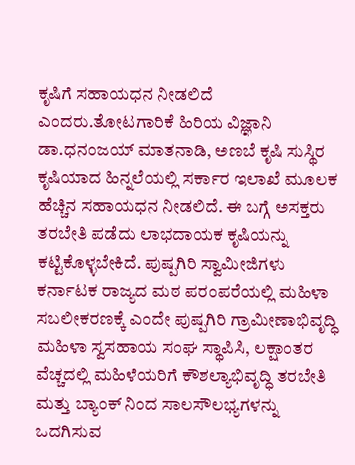ಕೃಷಿಗೆ ಸಹಾಯಧನ ನೀಡಲಿದೆ ಎಂದರು.ತೋಟಗಾರಿಕೆ ಹಿರಿಯ ವಿಜ್ಞಾನಿ ಡಾ.ಧನಂಜಯ್ ಮಾತನಾಡಿ, ಅಣಬೆ ಕೃಷಿ ಸುಸ್ಥಿರ ಕೃಷಿಯಾದ ಹಿನ್ನಲೆಯಲ್ಲಿ ಸರ್ಕಾರ ಇಲಾಖೆ ಮೂಲಕ ಹೆಚ್ಚಿನ ಸಹಾಯಧನ ನೀಡಲಿದೆ. ಈ ಬಗ್ಗೆ ಅಸಕ್ತರು ತರಬೇತಿ ಪಡೆದು ಲಾಭದಾಯಕ ಕೃಷಿಯನ್ನು ಕಟ್ಟಿಕೊಳ್ಳಬೇಕಿದೆ. ಪುಷ್ಪಗಿರಿ ಸ್ವಾಮೀಜಿಗಳು ಕರ್ನಾಟಕ ರಾಜ್ಯದ ಮಠ ಪರಂಪರೆಯಲ್ಲಿ ಮಹಿಳಾ ಸಬಲೀಕರಣಕ್ಕೆ ಎಂದೇ ಪುಷ್ಪಗಿರಿ ಗ್ರಾಮೀಣಾಭಿವೃದ್ಧಿ ಮಹಿಳಾ ಸ್ವಸಹಾಯ ಸಂಘ ಸ್ಥಾಪಿಸಿ, ಲಕ್ಷಾಂತರ ವೆಚ್ಚದಲ್ಲಿ ಮಹಿಳೆಯರಿಗೆ ಕೌಶಲ್ಯಾಭಿವೃದ್ಧಿ ತರಬೇತಿ ಮತ್ತು ಬ್ಯಾಂಕ್ ನಿಂದ ಸಾಲಸೌಲಭ್ಯಗಳನ್ನು ಒದಗಿಸುವ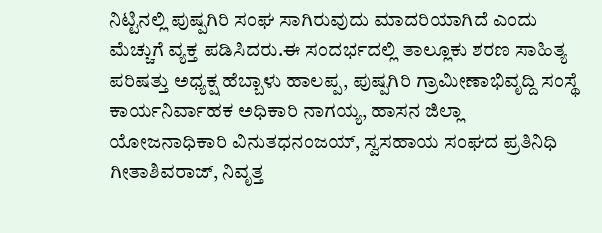ನಿಟ್ಟಿನಲ್ಲಿ ಪುಷ್ಪಗಿರಿ ಸಂಘ ಸಾಗಿರುವುದು ಮಾದರಿಯಾಗಿದೆ ಎಂದು ಮೆಚ್ಚುಗೆ ವ್ಯಕ್ತ ಪಡಿಸಿದರು.ಈ ಸಂದರ್ಭದಲ್ಲಿ ತಾಲ್ಲೂಕು ಶರಣ ಸಾಹಿತ್ಯ ಪರಿಷತ್ತು ಅಧ್ಯಕ್ಷ ಹೆಬ್ಬಾಳು ಹಾಲಪ್ಪ, ಪುಷ್ಪಗಿರಿ ಗ್ರಾಮೀಣಾಭಿವೃದ್ದಿ ಸಂಸ್ಥೆ ಕಾರ್ಯನಿರ್ವಾಹಕ ಅಧಿಕಾರಿ ನಾಗಯ್ಯ, ಹಾಸನ ಜಿಲ್ಲಾ ಯೋಜನಾಧಿಕಾರಿ ವಿನುತಧನಂಜಯ್, ಸ್ವಸಹಾಯ ಸಂಘದ ಪ್ರತಿನಿಧಿ ಗೀತಾಶಿವರಾಜ್, ನಿವೃತ್ತ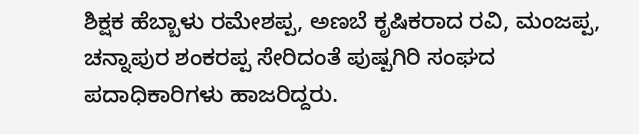ಶಿಕ್ಷಕ ಹೆಬ್ಬಾಳು ರಮೇಶಪ್ಪ, ಅಣಬೆ ಕೃಷಿಕರಾದ ರವಿ, ಮಂಜಪ್ಪ, ಚನ್ನಾಪುರ ಶಂಕರಪ್ಪ ಸೇರಿದಂತೆ ಪುಷ್ಪಗಿರಿ ಸಂಘದ ಪದಾಧಿಕಾರಿಗಳು ಹಾಜರಿದ್ದರು.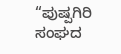“ಪುಷ್ಪಗಿರಿ ಸಂಘದ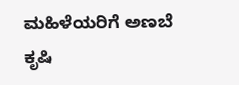ಮಹಿಳೆಯರಿಗೆ ಅಣಬೆ ಕೃಷಿ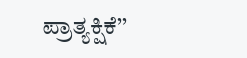ಪ್ರಾತ್ಯಕ್ಷಿಕೆ’’